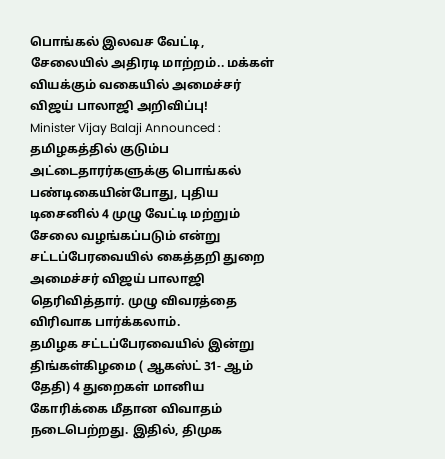பொங்கல் இலவச வேட்டி, சேலையில் அதிரடி மாற்றம்.. மக்கள் வியக்கும் வகையில் அமைச்சர் விஜய் பாலாஜி அறிவிப்பு!
Minister Vijay Balaji Announced : தமிழகத்தில் குடும்ப அட்டைதாரர்களுக்கு பொங்கல் பண்டிகையின்போது, புதிய டிசைனில் 4 முழு வேட்டி மற்றும் சேலை வழங்கப்படும் என்று சட்டப்பேரவையில் கைத்தறி துறை அமைச்சர் விஜய் பாலாஜி தெரிவித்தார். முழு விவரத்தை விரிவாக பார்க்கலாம்.
தமிழக சட்டப்பேரவையில் இன்று திங்கள்கிழமை ( ஆகஸ்ட் 31- ஆம் தேதி) 4 துறைகள் மானிய கோரிக்கை மீதான விவாதம் நடைபெற்றது. இதில், திமுக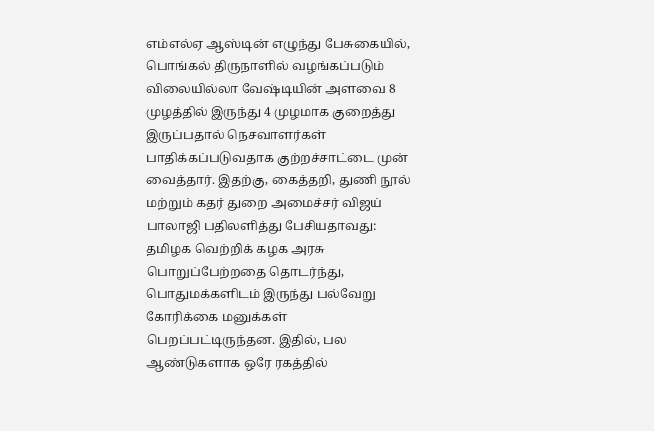எம்எல்ஏ ஆஸ்டின் எழுந்து பேசுகையில், பொங்கல் திருநாளில் வழங்கப்படும் விலையில்லா வேஷ்டியின் அளவை 8 முழத்தில் இருந்து 4 முழமாக குறைத்து இருப்பதால் நெசவாளர்கள் பாதிக்கப்படுவதாக குற்றச்சாட்டை முன் வைத்தார். இதற்கு, கைத்தறி, துணி நூல் மற்றும் கதர் துறை அமைச்சர் விஜய் பாலாஜி பதிலளித்து பேசியதாவது: தமிழக வெற்றிக் கழக அரசு பொறுப்பேற்றதை தொடர்ந்து, பொதுமக்களிடம் இருந்து பல்வேறு கோரிக்கை மனுக்கள் பெறப்பட்டிருந்தன. இதில், பல ஆண்டுகளாக ஒரே ரகத்தில்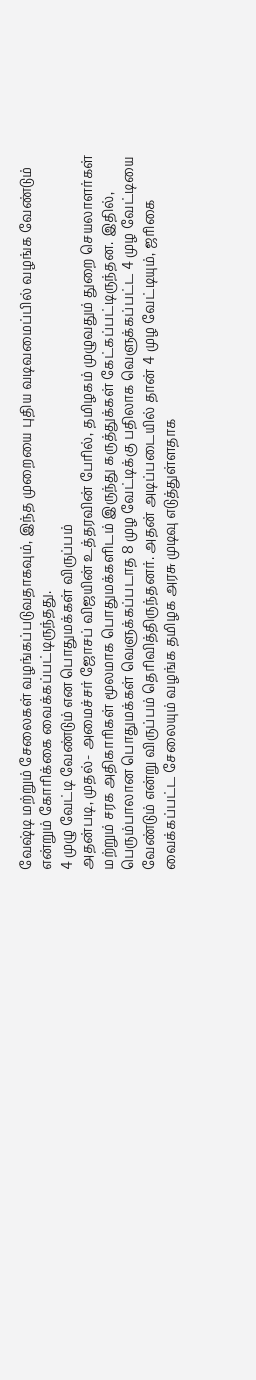வேஷ்டி மற்றும் சேலைகள் வழங்கப்படுவதாகவும், இந்த முறையை புதிய வடிவமைப்பில் வழங்க வேண்டும் என்றும் கோரிக்கை வைக்கப்பட்டிருந்தது.
4 முழு வேட்டி வேண்டும் என பொதுமக்கள் விருப்பம்
அதன்படி, முதல்- அமைச்சர் ஜோசப் விஜயின் உத்தரவின் பேரில், தமிழகம் முழுவதும் துறை செயலாளர்கள் மற்றும் சரக அதிகாரிகள் மூலமாக பொதுமக்களிடம் இருந்து கருத்துக்கள் கேட்கப்பட்டிருந்தன. இதில், பெரும்பாலான பொதுமக்கள் வெளுக்கப்படாத 8 முழ வேட்டிக்கு பதிலாக வெளுக்கப்பட்ட 4 முழ வேட்டியை வேண்டும் என்று விருப்பம் தெரிவித்திருந்தனர். அதன் அடிப்படையில் தான் 4 முழ வேட்டியும், ஜரிகை வைக்கப்பட்ட சேலையும் வழங்க தமிழக அரசு முடிவு எடுத்துள்ளதாக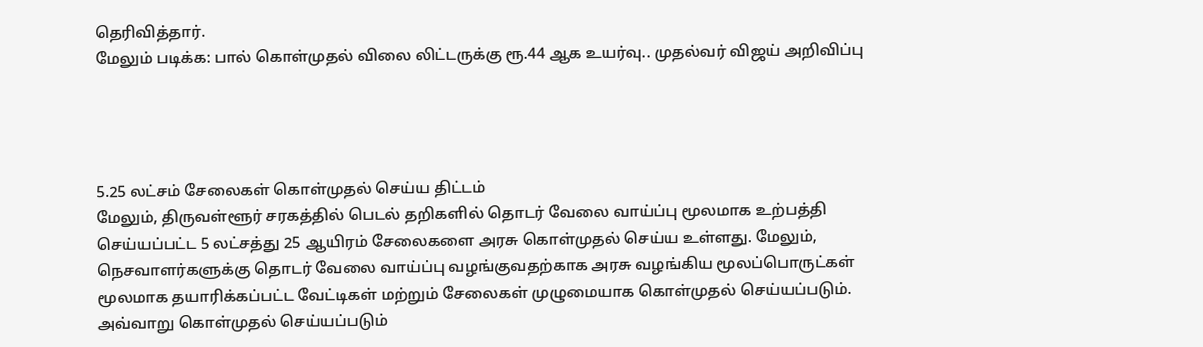தெரிவித்தார்.
மேலும் படிக்க: பால் கொள்முதல் விலை லிட்டருக்கு ரூ.44 ஆக உயர்வு.. முதல்வர் விஜய் அறிவிப்பு




5.25 லட்சம் சேலைகள் கொள்முதல் செய்ய திட்டம்
மேலும், திருவள்ளூர் சரகத்தில் பெடல் தறிகளில் தொடர் வேலை வாய்ப்பு மூலமாக உற்பத்தி செய்யப்பட்ட 5 லட்சத்து 25 ஆயிரம் சேலைகளை அரசு கொள்முதல் செய்ய உள்ளது. மேலும், நெசவாளர்களுக்கு தொடர் வேலை வாய்ப்பு வழங்குவதற்காக அரசு வழங்கிய மூலப்பொருட்கள் மூலமாக தயாரிக்கப்பட்ட வேட்டிகள் மற்றும் சேலைகள் முழுமையாக கொள்முதல் செய்யப்படும். அவ்வாறு கொள்முதல் செய்யப்படும்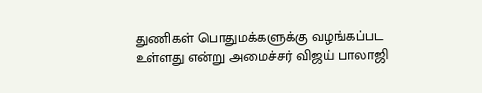துணிகள் பொதுமக்களுக்கு வழங்கப்பட உள்ளது என்று அமைச்சர் விஜய் பாலாஜி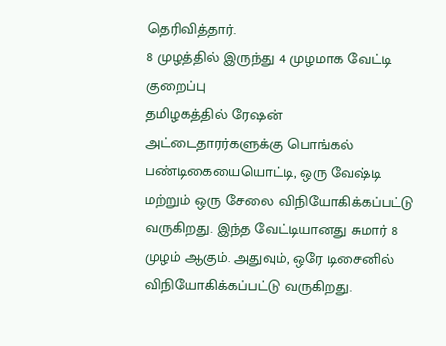தெரிவித்தார்.
8 முழத்தில் இருந்து 4 முழமாக வேட்டி குறைப்பு
தமிழகத்தில் ரேஷன் அட்டைதாரர்களுக்கு பொங்கல் பண்டிகையையொட்டி, ஒரு வேஷ்டி மற்றும் ஒரு சேலை விநியோகிக்கப்பட்டு வருகிறது. இந்த வேட்டியானது சுமார் 8 முழம் ஆகும். அதுவும், ஒரே டிசைனில் விநியோகிக்கப்பட்டு வருகிறது.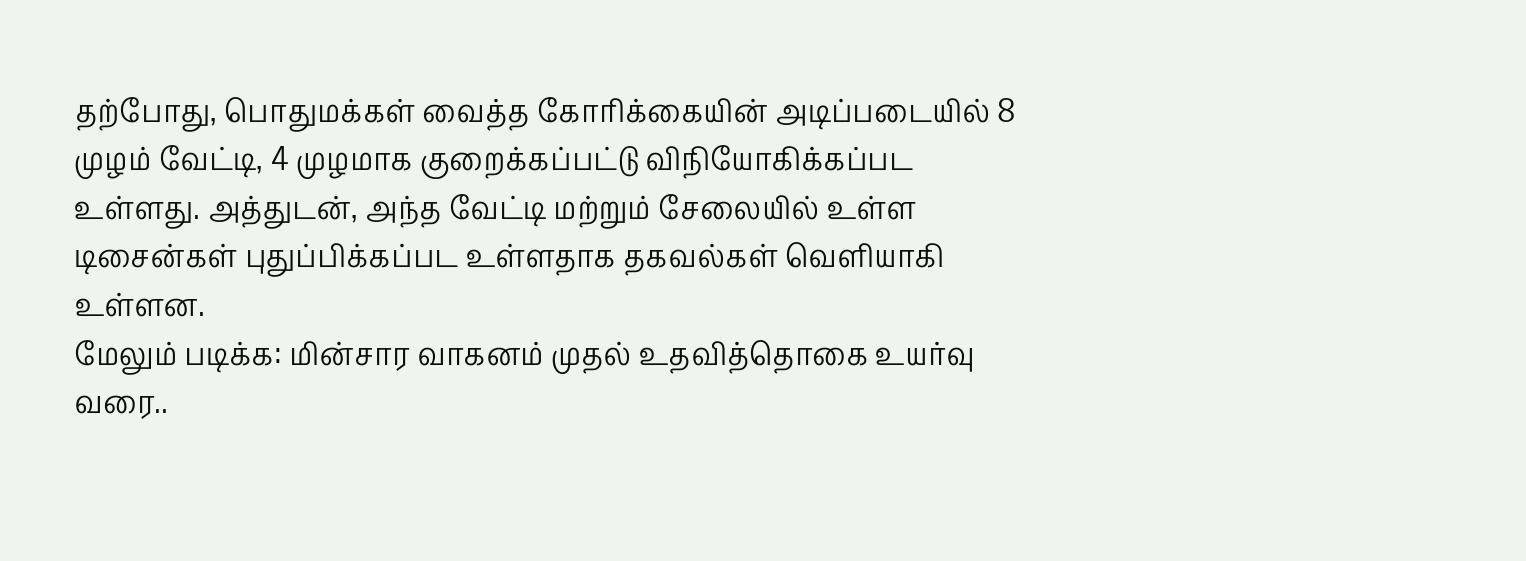தற்போது, பொதுமக்கள் வைத்த கோரிக்கையின் அடிப்படையில் 8 முழம் வேட்டி, 4 முழமாக குறைக்கப்பட்டு விநியோகிக்கப்பட உள்ளது. அத்துடன், அந்த வேட்டி மற்றும் சேலையில் உள்ள டிசைன்கள் புதுப்பிக்கப்பட உள்ளதாக தகவல்கள் வெளியாகி உள்ளன.
மேலும் படிக்க: மின்சார வாகனம் முதல் உதவித்தொகை உயர்வு வரை..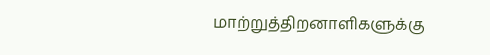மாற்றுத்திறனாளிகளுக்கு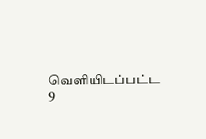வெளியிடப்பட்ட 9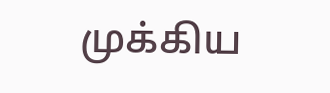முக்கிய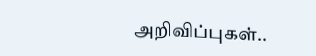அறிவிப்புகள்..